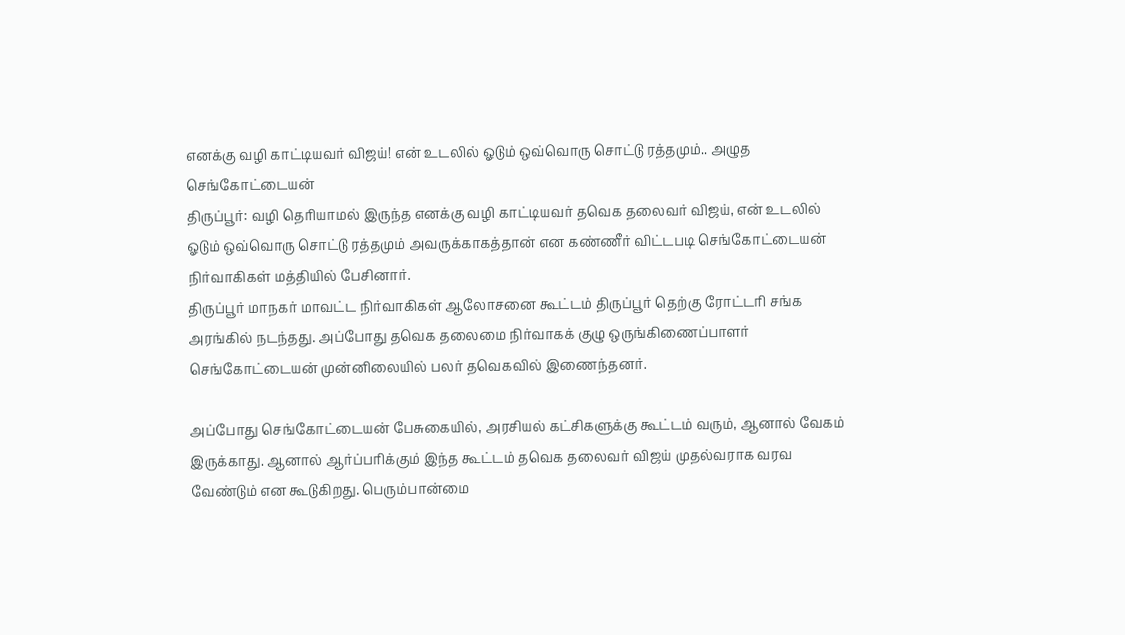எனக்கு வழி காட்டியவர் விஜய்! என் உடலில் ஓடும் ஒவ்வொரு சொட்டு ரத்தமும்.. அழுத செங்கோட்டையன்
திருப்பூர்: வழி தெரியாமல் இருந்த எனக்கு வழி காட்டியவர் தவெக தலைவர் விஜய், என் உடலில் ஓடும் ஒவ்வொரு சொட்டு ரத்தமும் அவருக்காகத்தான் என கண்ணீர் விட்டபடி செங்கோட்டையன் நிர்வாகிகள் மத்தியில் பேசினார்.
திருப்பூர் மாநகர் மாவட்ட நிர்வாகிகள் ஆலோசனை கூட்டம் திருப்பூர் தெற்கு ரோட்டரி சங்க அரங்கில் நடந்தது. அப்போது தவெக தலைமை நிர்வாகக் குழு ஒருங்கிணைப்பாளர் செங்கோட்டையன் முன்னிலையில் பலர் தவெகவில் இணைந்தனர்.

அப்போது செங்கோட்டையன் பேசுகையில், அரசியல் கட்சிகளுக்கு கூட்டம் வரும், ஆனால் வேகம் இருக்காது. ஆனால் ஆர்ப்பரிக்கும் இந்த கூட்டம் தவெக தலைவர் விஜய் முதல்வராக வரவ வேண்டும் என கூடுகிறது. பெரும்பான்மை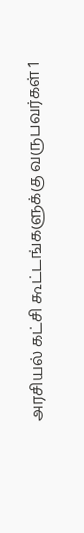அரசியல் கட்சி கூட்டங்களுக்கு வருபவர்கள் 1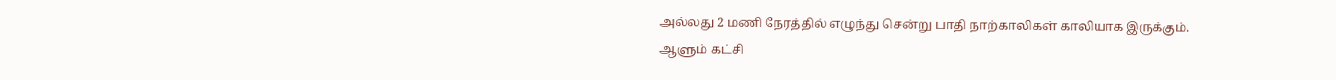அல்லது 2 மணி நேரத்தில் எழுந்து சென்று பாதி நாற்காலிகள் காலியாக இருக்கும்.
ஆளும் கட்சி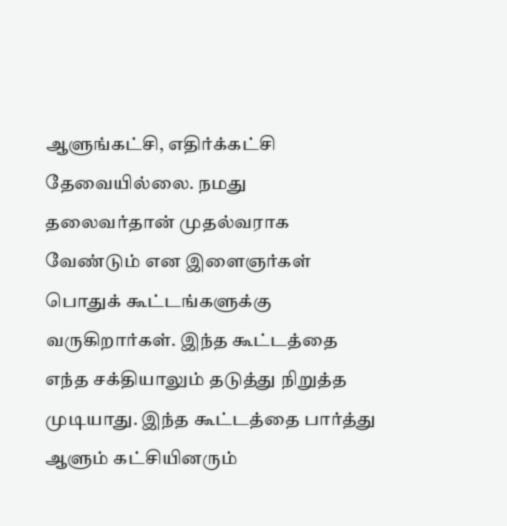ஆளுங்கட்சி, எதிர்க்கட்சி தேவையில்லை. நமது தலைவர்தான் முதல்வராக வேண்டும் என இளைஞர்கள் பொதுக் கூட்டங்களுக்கு வருகிறார்கள். இந்த கூட்டத்தை எந்த சக்தியாலும் தடுத்து நிறுத்த முடியாது. இந்த கூட்டத்தை பார்த்து ஆளும் கட்சியினரும்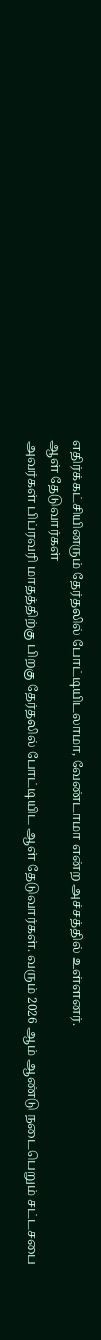எதிர்க்கட்சியினரும் தேர்தலில் போட்டியிடலாமா, வேண்டாமா என்ற அச்சத்தில் உள்ளனர்.
ஆள் தேடுவார்கள்
அவர்கள் பிப்ரவரி மாதத்திற்கு பிறகு தேர்தலில் போட்டியிட ஆள் தேடுவார்கள். வரும் 2026 ஆம் ஆண்டு நடைபெறும் சட்டசபை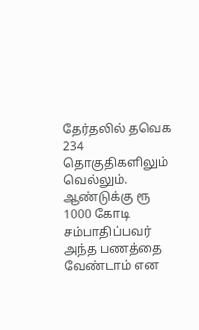தேர்தலில் தவெக 234 தொகுதிகளிலும் வெல்லும். ஆண்டுக்கு ரூ 1000 கோடி சம்பாதிப்பவர் அந்த பணத்தை வேண்டாம் என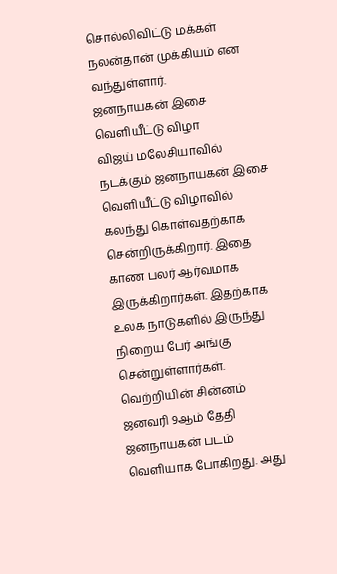சொல்லிவிட்டு மக்கள் நலன்தான் முக்கியம் என வந்துள்ளார்.
ஜனநாயகன் இசை வெளியீட்டு விழா
விஜய் மலேசியாவில் நடக்கும் ஜனநாயகன் இசை வெளியீட்டு விழாவில் கலந்து கொள்வதற்காக சென்றிருக்கிறார். இதை காண பலர் ஆர்வமாக இருக்கிறார்கள். இதற்காக உலக நாடுகளில் இருந்து நிறைய பேர் அங்கு சென்றுள்ளார்கள்.
வெற்றியின் சின்னம்
ஜனவரி 9ஆம் தேதி ஜனநாயகன் படம் வெளியாக போகிறது. அது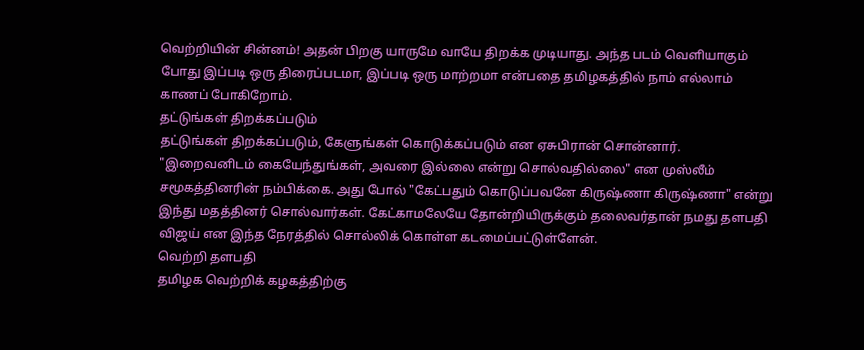வெற்றியின் சின்னம்! அதன் பிறகு யாருமே வாயே திறக்க முடியாது. அந்த படம் வெளியாகும் போது இப்படி ஒரு திரைப்படமா, இப்படி ஒரு மாற்றமா என்பதை தமிழகத்தில் நாம் எல்லாம் காணப் போகிறோம்.
தட்டுங்கள் திறக்கப்படும்
தட்டுங்கள் திறக்கப்படும், கேளுங்கள் கொடுக்கப்படும் என ஏசுபிரான் சொன்னார். "இறைவனிடம் கையேந்துங்கள், அவரை இல்லை என்று சொல்வதில்லை" என முஸ்லீம் சமூகத்தினரின் நம்பிக்கை. அது போல் "கேட்பதும் கொடுப்பவனே கிருஷ்ணா கிருஷ்ணா" என்று இந்து மதத்தினர் சொல்வார்கள். கேட்காமலேயே தோன்றியிருக்கும் தலைவர்தான் நமது தளபதி விஜய் என இந்த நேரத்தில் சொல்லிக் கொள்ள கடமைப்பட்டுள்ளேன்.
வெற்றி தளபதி
தமிழக வெற்றிக் கழகத்திற்கு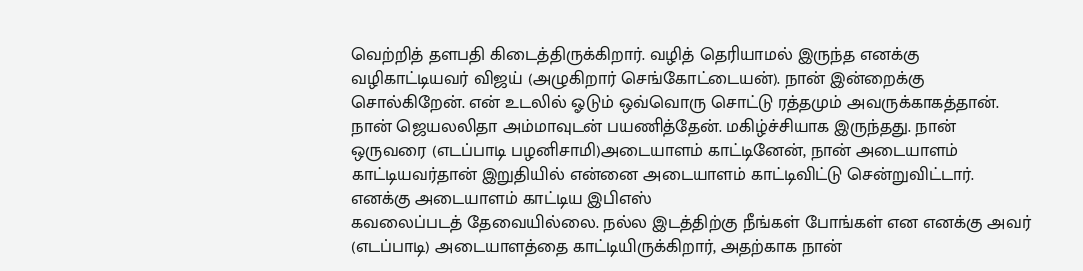வெற்றித் தளபதி கிடைத்திருக்கிறார். வழித் தெரியாமல் இருந்த எனக்கு வழிகாட்டியவர் விஜய் (அழுகிறார் செங்கோட்டையன்). நான் இன்றைக்கு சொல்கிறேன். என் உடலில் ஓடும் ஒவ்வொரு சொட்டு ரத்தமும் அவருக்காகத்தான். நான் ஜெயலலிதா அம்மாவுடன் பயணித்தேன். மகிழ்ச்சியாக இருந்தது. நான் ஒருவரை (எடப்பாடி பழனிசாமி)அடையாளம் காட்டினேன், நான் அடையாளம் காட்டியவர்தான் இறுதியில் என்னை அடையாளம் காட்டிவிட்டு சென்றுவிட்டார்.
எனக்கு அடையாளம் காட்டிய இபிஎஸ்
கவலைப்படத் தேவையில்லை. நல்ல இடத்திற்கு நீங்கள் போங்கள் என எனக்கு அவர் (எடப்பாடி) அடையாளத்தை காட்டியிருக்கிறார், அதற்காக நான்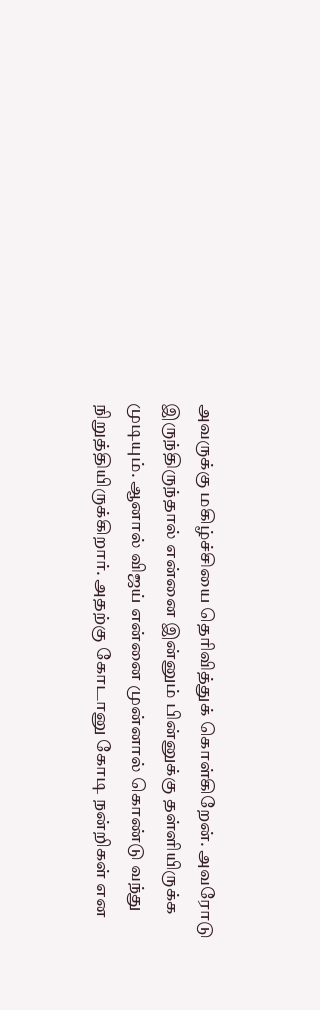அவருக்கு மகிழ்ச்சியை தெரிவித்துக் கொள்கிறேன். அவரோடு இருந்திருந்தால் என்னை இன்னும் பின்னுக்கு தள்ளியிருக்க முடியும். ஆனால் விஜய் என்னை முன்னால் கொண்டு வந்து நிறுத்தியிருக்கிறார். அதற்கு கோடானு கோடி நன்றிகள் என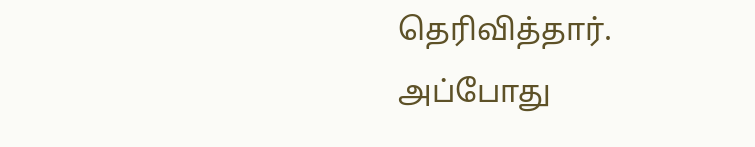தெரிவித்தார். அப்போது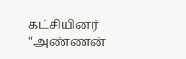கட்சியினர் "அண்ணன்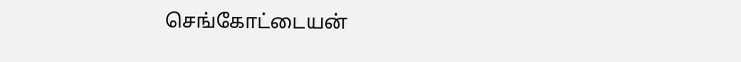செங்கோட்டையன்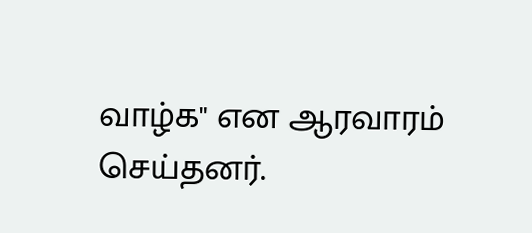வாழ்க" என ஆரவாரம் செய்தனர்.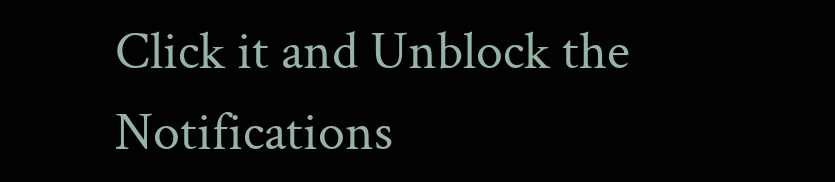Click it and Unblock the Notifications